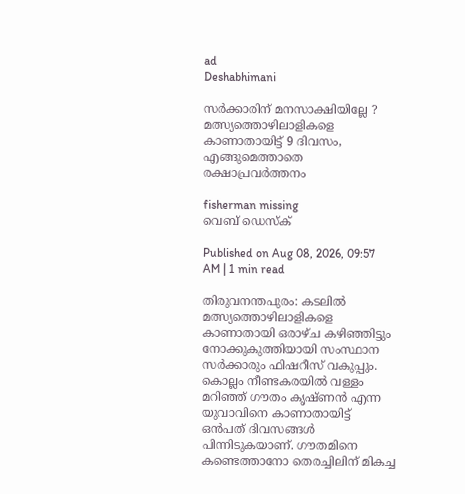ad
Deshabhimani

സർക്കാരിന് മനസാക്ഷിയില്ലേ ? മത്സ്യത്തൊഴിലാളികളെ കാണാതായിട്ട് 9 ദിവസം, എങ്ങുമെത്താതെ രക്ഷാപ്രവർത്തനം

fisherman missing
വെബ് ഡെസ്ക്

Published on Aug 08, 2026, 09:57 AM | 1 min read

തിരുവനന്തപുരം: കടലിൽ മത്സ്യത്തൊഴിലാളികളെ കാണാതായി ഒരാഴ്ച കഴിഞ്ഞിട്ടും നോക്കുകുത്തിയായി സംസ്ഥാന സർക്കാരും ഫിഷറീസ് വകുപ്പും. കൊല്ലം നീണ്ടകരയിൽ വള്ളം മറിഞ്ഞ് ഗൗതം കൃഷ്ണൻ എന്ന യുവാവിനെ കാണാതായിട്ട് ഒൻപത് ദിവസങ്ങൾ പിന്നിടുകയാണ്. ഗൗതമിനെ കണ്ടെത്താനോ തെരച്ചിലിന് മികച്ച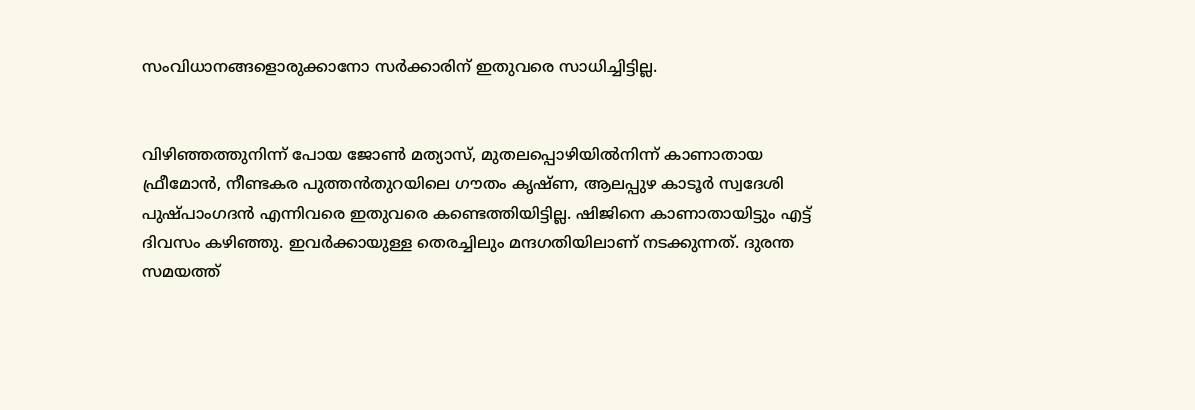സംവിധാനങ്ങളൊരുക്കാനോ സർക്കാരിന് ഇതുവരെ സാധിച്ചിട്ടില്ല.


വിഴിഞ്ഞത്തുനിന്ന് പോയ ജോൺ മത്യാസ്‌, മുതലപ്പൊഴിയിൽനിന്ന് കാണാതായ ഫ്രീമോൻ, നീണ്ടകര പുത്തൻതുറയിലെ ഗൗതം കൃഷ്‌ണ, ആലപ്പുഴ കാടൂർ സ്വദേശി പുഷ്‌പാംഗദൻ എന്നിവരെ ഇതുവരെ കണ്ടെത്തിയിട്ടില്ല. ഷിജിനെ കാണാതായിട്ടും എട്ട് ദിവസം കഴിഞ്ഞു. ഇവർക്കായുള്ള തെരച്ചിലും മന്ദഗതിയിലാണ് നടക്കുന്നത്. ദുരന്ത സമയത്ത്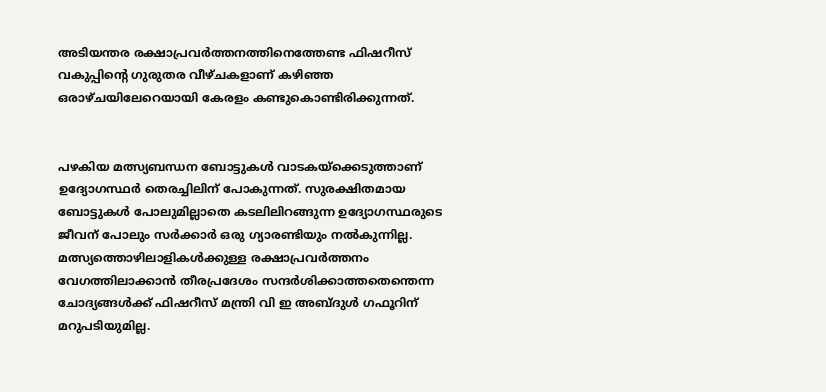അടിയന്തര രക്ഷാപ്രവർത്തനത്തിനെത്തേണ്ട ഫിഷറീസ് വകുപ്പിന്റെ ഗുരുതര വീഴ്ചകളാണ് കഴിഞ്ഞ ഒരാഴ്ചയിലേറെയായി കേരളം കണ്ടുകൊണ്ടിരിക്കുന്നത്.


പഴകിയ മത്സ്യബന്ധന ബോട്ടുകൾ വാടകയ്‌ക്കെടുത്താണ് ഉദ്യോഗസ്ഥർ തെരച്ചിലിന് പോകുന്നത്. സുരക്ഷിതമായ ബോട്ടുകൾ പോലുമില്ലാതെ കടലിലിറങ്ങുന്ന ഉദ്യോഗസ്ഥരുടെ ജീവന് പോലും സർക്കാർ ഒരു ഗ്യാരണ്ടിയും നൽകുന്നില്ല. മത്സ്യത്തൊഴിലാളികൾക്കുള്ള രക്ഷാപ്രവർത്തനം വേഗത്തിലാക്കാൻ തീരപ്രദേശം സന്ദർശിക്കാത്തതെന്തെന്ന ചോദ്യങ്ങൾക്ക് ഫിഷറീസ്‌ മന്ത്രി വി ഇ അബ്‌ദുൾ ഗഫൂറിന് മറുപടിയുമില്ല.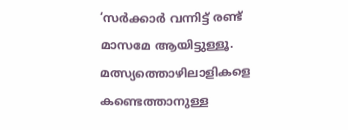‘സർക്കാർ വന്നിട്ട്‌ രണ്ട്‌ മാസമേ ആയിട്ടുള്ളൂ. മത്സ്യത്തൊഴിലാളികളെ കണ്ടെത്താനുള്ള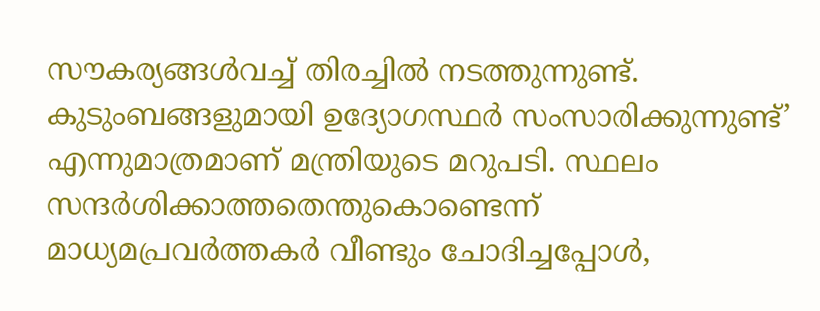സ‍ൗകര്യങ്ങൾവച്ച്‌ തിരച്ചിൽ നടത്തുന്നുണ്ട്‌. കുടുംബങ്ങളുമായി ഉദ്യോഗസ്ഥർ സംസാരിക്കുന്നുണ്ട്‌’ എന്നുമാത്രമാണ് മന്ത്രിയുടെ മറുപടി. സ്ഥലം സന്ദർശിക്കാത്തതെന്തുകൊണ്ടെന്ന് മാധ്യമപ്രവർത്തകർ വീണ്ടും ചോദിച്ചപ്പോൾ,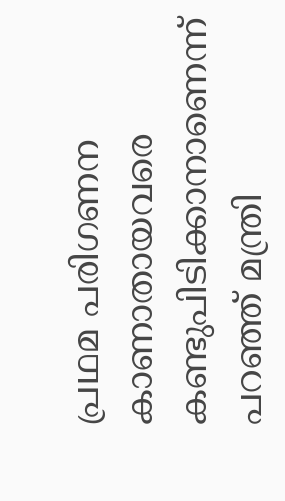പ്രഥമ പരിഗണന കാണാതായവരെ കണ്ടുപിടിക്കാനാണെന്ന്‌ പറഞ്ഞ്‌ മന്ത്രി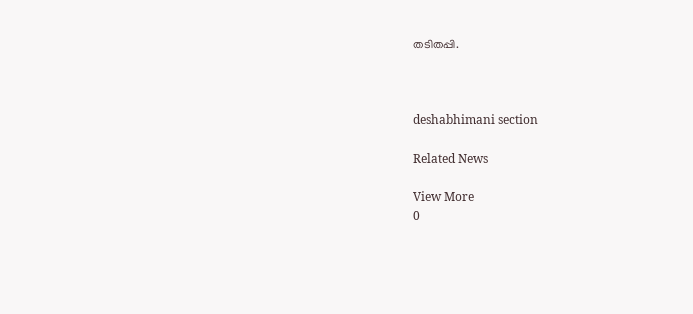തടിതപ്പി.



deshabhimani section

Related News

View More
0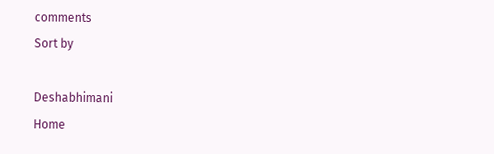comments
Sort by

Deshabhimani
Home